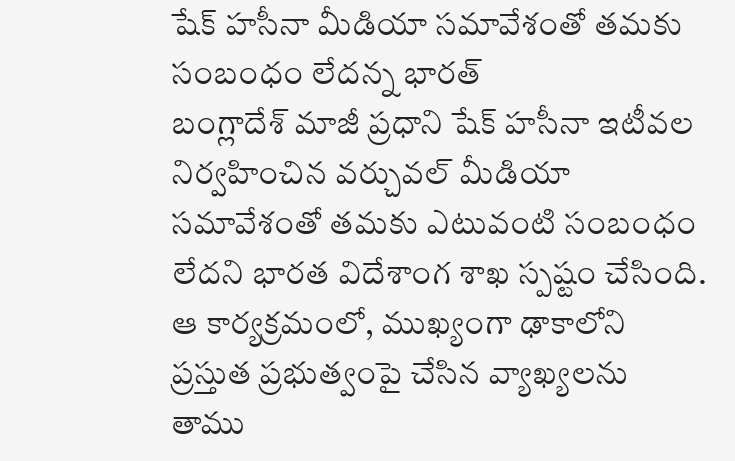షేక్ హసీనా మీడియా సమావేశంతో తమకు సంబంధం లేదన్న భారత్
బంగ్లాదేశ్ మాజీ ప్రధాని షేక్ హసీనా ఇటీవల నిర్వహించిన వర్చువల్ మీడియా సమావేశంతో తమకు ఎటువంటి సంబంధం లేదని భారత విదేశాంగ శాఖ స్పష్టం చేసింది. ఆ కార్యక్రమంలో, ముఖ్యంగా ఢాకాలోని ప్రస్తుత ప్రభుత్వంపై చేసిన వ్యాఖ్యలను తాము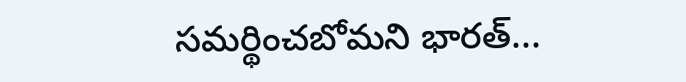సమర్థించబోమని భారత్...